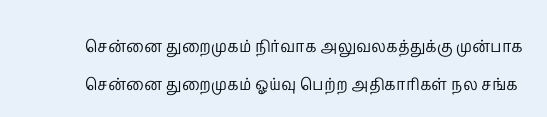சென்னை துறைமுகம் நிர்வாக அலுவலகத்துக்கு முன்பாக சென்னை துறைமுகம் ஓய்வு பெற்ற அதிகாரிகள் நல சங்க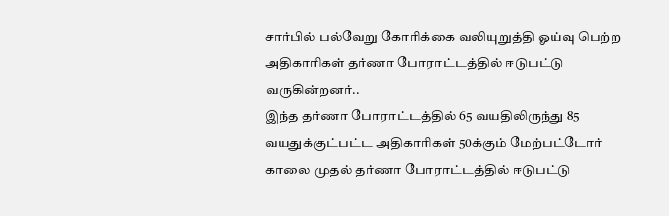சார்பில் பல்வேறு கோரிக்கை வலியுறுத்தி ஓய்வு பெற்ற அதிகாரிகள் தர்ணா போராட்டத்தில் ஈடுபட்டு வருகின்றனர்..
இந்த தர்ணா போராட்டத்தில் 65 வயதிலிருந்து 85 வயதுக்குட்பட்ட அதிகாரிகள் 50க்கும் மேற்பட்டோர் காலை முதல் தர்ணா போராட்டத்தில் ஈடுபட்டு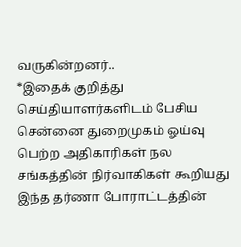வருகின்றனர்..
*இதைக் குறித்து செய்தியாளர்களிடம் பேசிய சென்னை துறைமுகம் ஓய்வு பெற்ற அதிகாரிகள் நல சங்கத்தின் நிர்வாகிகள் கூறியது
இந்த தர்ணா போராட்டத்தின்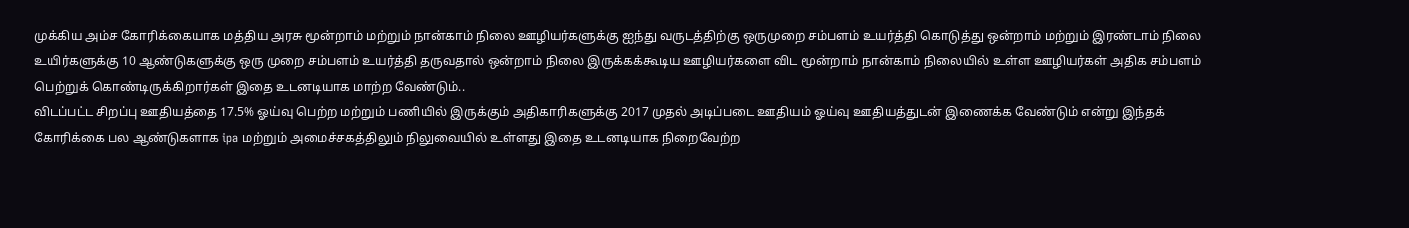முக்கிய அம்ச கோரிக்கையாக மத்திய அரசு மூன்றாம் மற்றும் நான்காம் நிலை ஊழியர்களுக்கு ஐந்து வருடத்திற்கு ஒருமுறை சம்பளம் உயர்த்தி கொடுத்து ஒன்றாம் மற்றும் இரண்டாம் நிலை உயிர்களுக்கு 10 ஆண்டுகளுக்கு ஒரு முறை சம்பளம் உயர்த்தி தருவதால் ஒன்றாம் நிலை இருக்கக்கூடிய ஊழியர்களை விட மூன்றாம் நான்காம் நிலையில் உள்ள ஊழியர்கள் அதிக சம்பளம் பெற்றுக் கொண்டிருக்கிறார்கள் இதை உடனடியாக மாற்ற வேண்டும்..
விடப்பட்ட சிறப்பு ஊதியத்தை 17.5% ஓய்வு பெற்ற மற்றும் பணியில் இருக்கும் அதிகாரிகளுக்கு 2017 முதல் அடிப்படை ஊதியம் ஓய்வு ஊதியத்துடன் இணைக்க வேண்டும் என்று இந்தக் கோரிக்கை பல ஆண்டுகளாக ipa மற்றும் அமைச்சகத்திலும் நிலுவையில் உள்ளது இதை உடனடியாக நிறைவேற்ற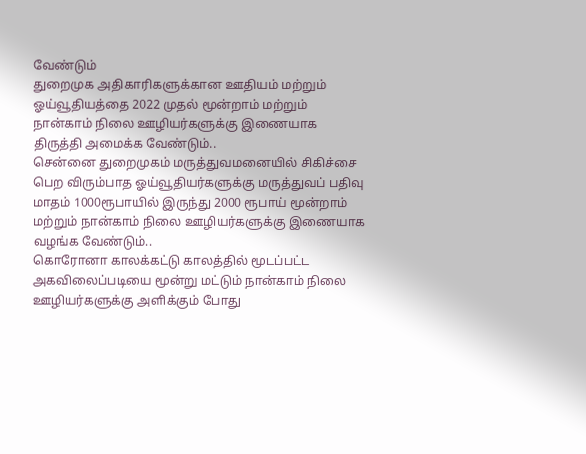வேண்டும்
துறைமுக அதிகாரிகளுக்கான ஊதியம் மற்றும் ஓய்வூதியத்தை 2022 முதல் மூன்றாம் மற்றும் நான்காம் நிலை ஊழியர்களுக்கு இணையாக திருத்தி அமைக்க வேண்டும்..
சென்னை துறைமுகம் மருத்துவமனையில் சிகிச்சை பெற விரும்பாத ஓய்வூதியர்களுக்கு மருத்துவப் பதிவு மாதம் 1000ரூபாயில் இருந்து 2000 ரூபாய் மூன்றாம் மற்றும் நான்காம் நிலை ஊழியர்களுக்கு இணையாக வழங்க வேண்டும்..
கொரோனா காலக்கட்டு காலத்தில் மூடப்பட்ட அகவிலைப்படியை மூன்று மட்டும் நான்காம் நிலை ஊழியர்களுக்கு அளிக்கும் போது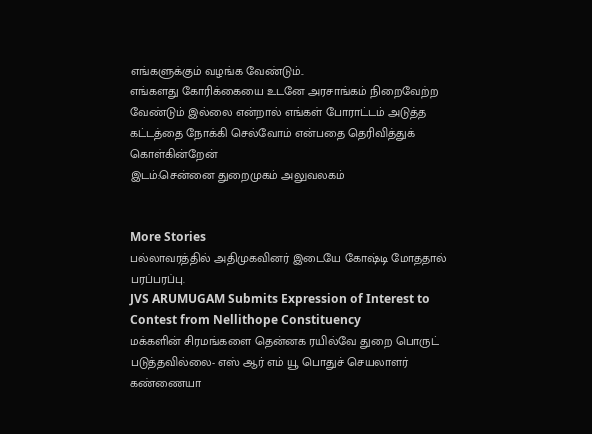எங்களுக்கும் வழங்க வேண்டும்..
எங்களது கோரிக்கையை உடனே அரசாங்கம் நிறைவேற்ற வேண்டும் இல்லை என்றால் எங்கள் போராட்டம் அடுத்த கட்டத்தை நோக்கி செல்வோம் என்பதை தெரிவித்துக் கொள்கின்றேன்
இடம்:சென்னை துறைமுகம் அலுவலகம்


More Stories
பல்லாவரத்தில் அதிமுகவினர் இடையே கோஷ்டி மோததால் பரப்பரப்பு.
JVS ARUMUGAM Submits Expression of Interest to Contest from Nellithope Constituency
மக்களின் சிரமங்களை தென்னக ரயில்வே துறை பொருட் படுத்தவில்லை- எஸ் ஆர் எம் யூ பொதுச் செயலாளர் கண்ணையா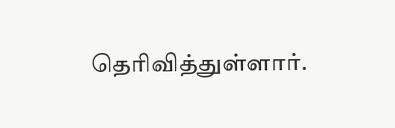தெரிவித்துள்ளார்.